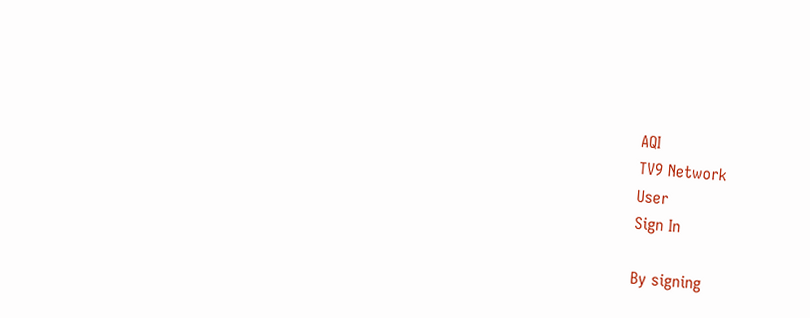AQI
TV9 Network
User
Sign In

By signing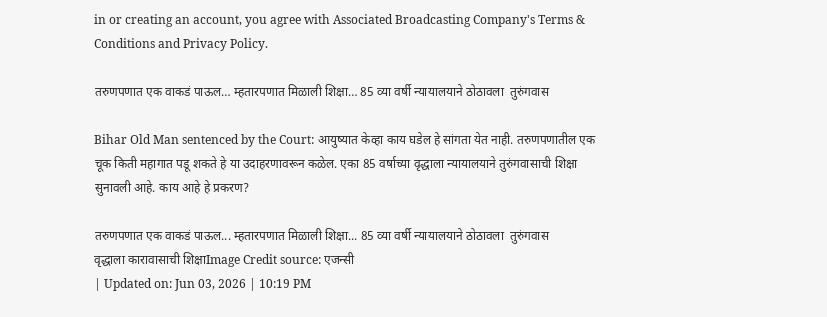in or creating an account, you agree with Associated Broadcasting Company's Terms & Conditions and Privacy Policy.

तरुणपणात एक वाकडं पाऊल… म्हतारपणात मिळाली शिक्षा… 85 व्या वर्षी न्यायालयाने ठोठावला  तुरुंगवास

Bihar Old Man sentenced by the Court: आयुष्यात केव्हा काय घडेल हे सांगता येत नाही. तरुणपणातील एक चूक किती महागात पडू शकते हे या उदाहरणावरून कळेल. एका 85 वर्षाच्या वृद्धाला न्यायालयाने तुरुंगवासाची शिक्षा सुनावली आहे. काय आहे हे प्रकरण?

तरुणपणात एक वाकडं पाऊल... म्हतारपणात मिळाली शिक्षा... 85 व्या वर्षी न्यायालयाने ठोठावला  तुरुंगवास
वृद्धाला कारावासाची शिक्षाImage Credit source: एजन्सी
| Updated on: Jun 03, 2026 | 10:19 PM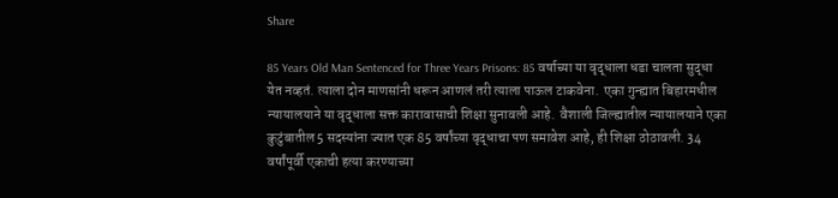Share

85 Years Old Man Sentenced for Three Years Prisons: 85 वर्षाच्या या वृद्धाला धडा चालता सुद्धा येत नव्हतं. त्याला दोन माणसांनी धरून आणलं तरी त्याला पाऊल टाकवेना.  एका गुन्ह्यात बिहारमधील न्यायालयाने या वृद्धाला सक्त कारावासाची शिक्षा सुनावली आहे.  वैशाली जिल्ह्यातील न्यायालयाने एका कुटुंबातील 5 सदस्यांना ज्यात एक 85 वर्षांच्या वृद्धाचा पण समावेश आहे, ही शिक्षा ठोठावली. 34 वर्षांपूर्वी एकाची हत्या करण्याच्या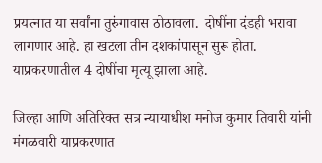प्रयत्नात या सर्वांना तुरुंगावास ठोठावला.  दोषींना दंडही भरावा लागणार आहे. हा खटला तीन दशकांपासून सुरू होता. याप्रकरणातील 4 दोषींचा मृत्यू झाला आहे.

जिल्हा आणि अतिरिक्त सत्र न्यायाधीश मनोज कुमार तिवारी यांनी मंगळवारी याप्रकरणात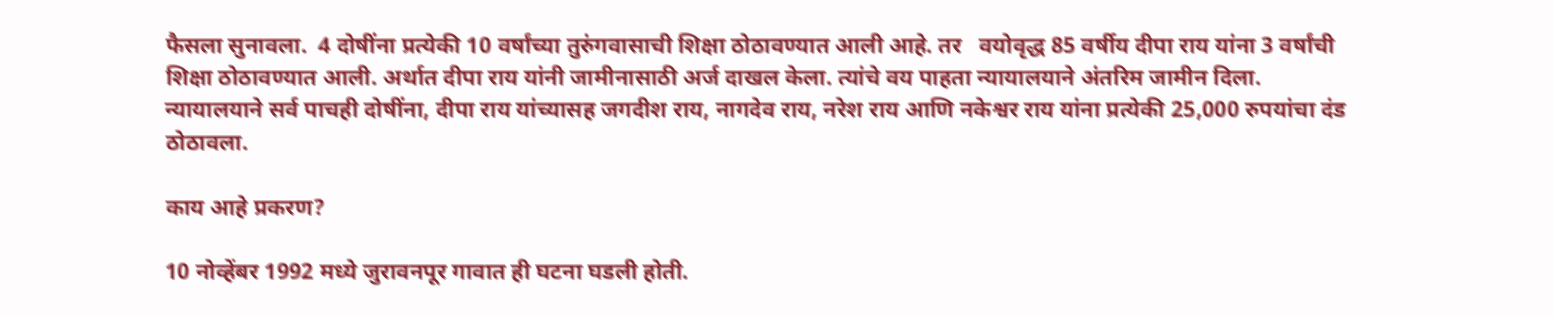फैसला सुनावला.  4 दोषींना प्रत्येकी 10 वर्षांच्या तुरुंगवासाची शिक्षा ठोठावण्यात आली आहे. तर   वयोवृद्ध 85 वर्षीय दीपा राय यांना 3 वर्षांची शिक्षा ठोठावण्यात आली. अर्थात दीपा राय यांनी जामीनासाठी अर्ज दाखल केला. त्यांचे वय पाहता न्यायालयाने अंतरिम जामीन दिला. न्यायालयाने सर्व पाचही दोषींना, दीपा राय यांच्यासह जगदीश राय, नागदेव राय, नरेश राय आणि नकेश्वर राय यांना प्रत्येकी 25,000 रुपयांचा दंड ठोठावला.

काय आहे प्रकरण?

10 नोव्हेंबर 1992 मध्ये जुरावनपूर गावात ही घटना घडली होती.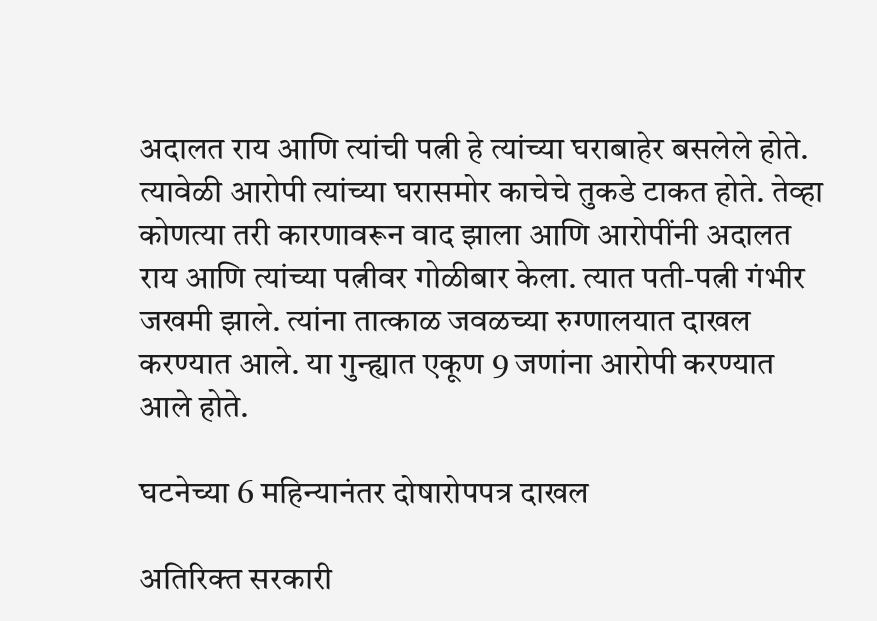अदालत राय आणि त्यांची पत्नी हे त्यांच्या घराबाहेर बसलेले होते. त्यावेळी आरोपी त्यांच्या घरासमोर काचेचे तुकडे टाकत होते. तेव्हा कोणत्या तरी कारणावरून वाद झाला आणि आरोपींनी अदालत राय आणि त्यांच्या पत्नीवर गोळीबार केला. त्यात पती-पत्नी गंभीर जखमी झाले. त्यांना तात्काळ जवळच्या रुग्णालयात दाखल करण्यात आले. या गुन्ह्यात एकूण 9 जणांना आरोपी करण्यात आले होते.

घटनेच्या 6 महिन्यानंतर दोषारोपपत्र दाखल

अतिरिक्त सरकारी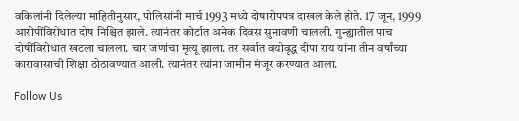वकिलांनी दिलेल्या माहितीनुसार, पोलिसांनी मार्च 1993 मध्ये दोषारोपपत्र दाखल केले होते. 17 जून, 1999 आरोपींविरोधात दोष निश्चित झाले. त्यानंतर कोर्टात अनेक दिवस सुनावणी चालली. गुन्ह्यातील पाच दोषींविरोधात खटला चालला. चार जणांचा मृत्यू झाला. तर सर्वात वयोवृद्ध दीपा राय यांना तीन वर्षांच्या कारावासाची शिक्षा ठोठावण्यात आली. त्यानंतर त्यांना जामीन मंजूर करण्यात आला.

Follow Us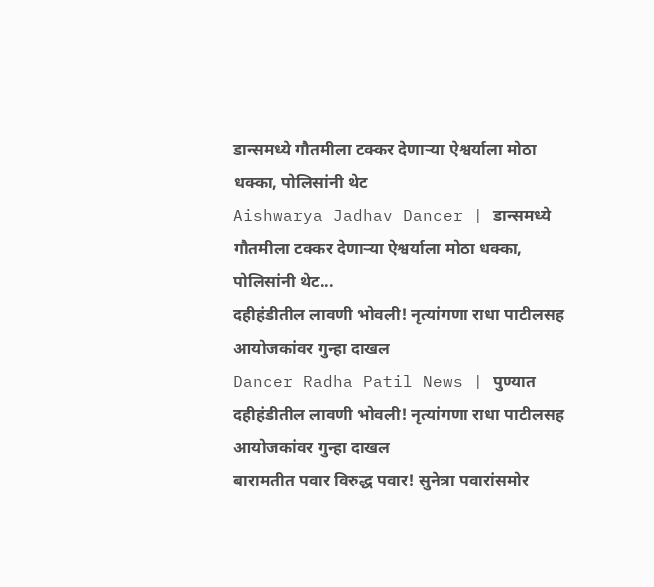डान्समध्ये गौतमीला टक्कर देणाऱ्या ऐश्वर्याला मोठा धक्का, पोलिसांनी थेट
Aishwarya Jadhav Dancer | डान्समध्ये गौतमीला टक्कर देणाऱ्या ऐश्वर्याला मोठा धक्का, पोलिसांनी थेट...
दहीहंडीतील लावणी भोवली! नृत्यांगणा राधा पाटीलसह आयोजकांवर गुन्हा दाखल
Dancer Radha Patil News | पुण्यात दहीहंडीतील लावणी भोवली! नृत्यांगणा राधा पाटीलसह आयोजकांवर गुन्हा दाखल
बारामतीत पवार विरुद्ध पवार! सुनेत्रा पवारांसमोर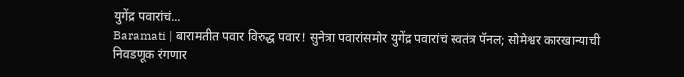युगेंद्र पवारांचं...
Baramati | बारामतीत पवार विरुद्ध पवार! सुनेत्रा पवारांसमोर युगेंद्र पवारांचं स्वतंत्र पॅनल; सोमेश्वर कारखान्याची निवडणूक रंगणार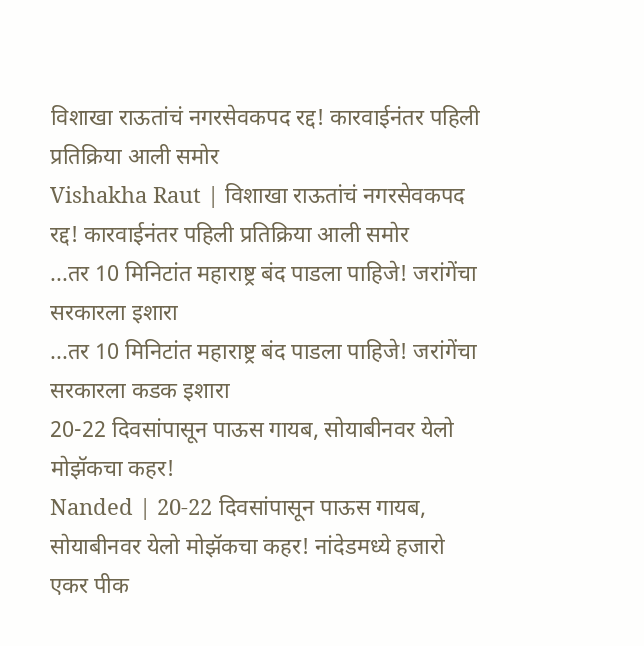विशाखा राऊतांचं नगरसेवकपद रद्द! कारवाईनंतर पहिली प्रतिक्रिया आली समोर
Vishakha Raut | विशाखा राऊतांचं नगरसेवकपद रद्द! कारवाईनंतर पहिली प्रतिक्रिया आली समोर
...तर 10 मिनिटांत महाराष्ट्र बंद पाडला पाहिजे! जरांगेंचा सरकारला इशारा
...तर 10 मिनिटांत महाराष्ट्र बंद पाडला पाहिजे! जरांगेंचा सरकारला कडक इशारा
20-22 दिवसांपासून पाऊस गायब, सोयाबीनवर येलो मोझॅकचा कहर!
Nanded | 20-22 दिवसांपासून पाऊस गायब, सोयाबीनवर येलो मोझॅकचा कहर! नांदेडमध्ये हजारो एकर पीक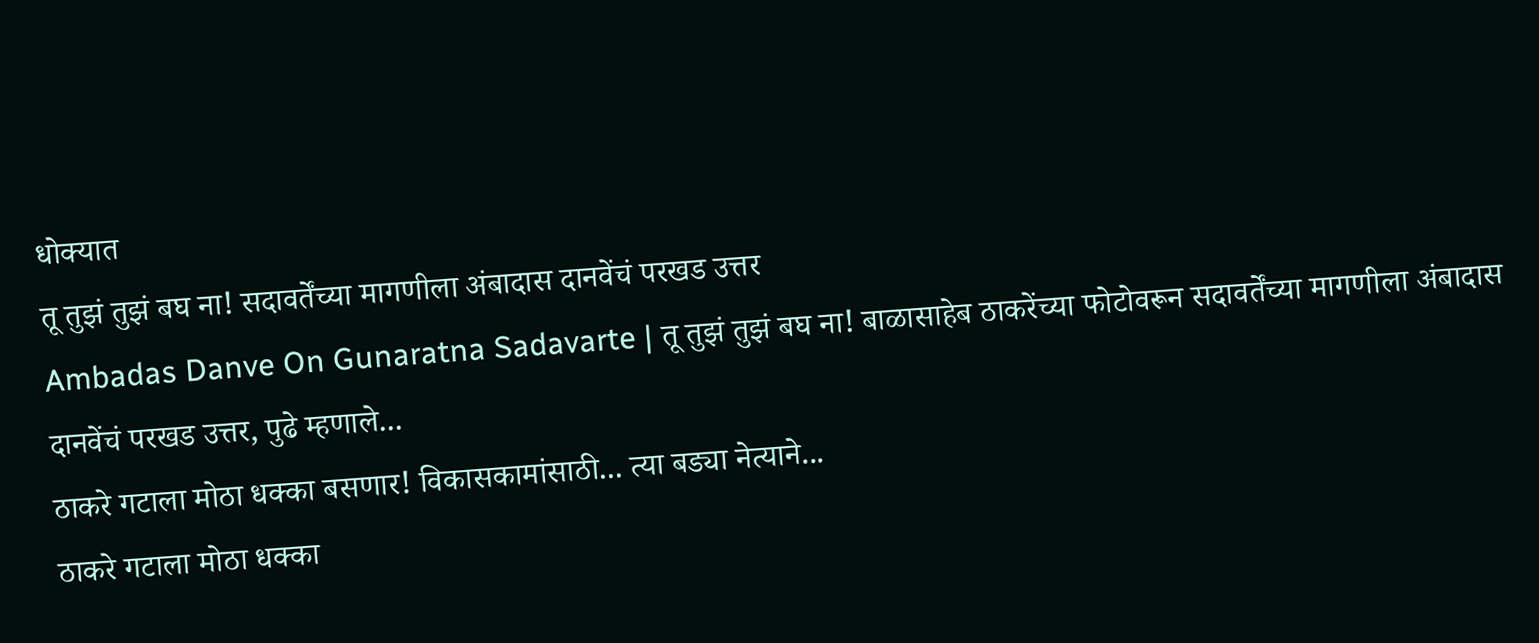धोक्यात
तू तुझं तुझं बघ ना! सदावर्तेंच्या मागणीला अंबादास दानवेंचं परखड उत्तर
Ambadas Danve On Gunaratna Sadavarte | तू तुझं तुझं बघ ना! बाळासाहेब ठाकरेंच्या फोटोवरून सदावर्तेंच्या मागणीला अंबादास दानवेंचं परखड उत्तर, पुढे म्हणाले...
ठाकरे गटाला मोठा धक्का बसणार! विकासकामांसाठी... त्या बड्या नेत्याने...
ठाकरे गटाला मोठा धक्का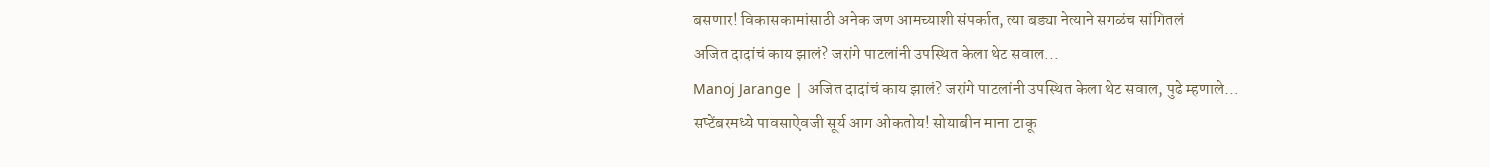बसणार! विकासकामांसाठी अनेक जण आमच्याशी संपर्कात, त्या बड्या नेत्याने सगळंच सांगितलं
अजित दादांचं काय झालं? जरांगे पाटलांनी उपस्थित केला थेट सवाल...
Manoj Jarange | अजित दादांचं काय झालं? जरांगे पाटलांनी उपस्थित केला थेट सवाल, पुढे म्हणाले...
सप्टेंबरमध्ये पावसाऐवजी सूर्य आग ओकतोय! सोयाबीन माना टाकू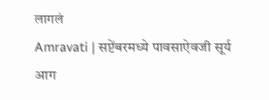लागलं
Amravati | सप्टेंबरमध्ये पावसाऐवजी सूर्य आग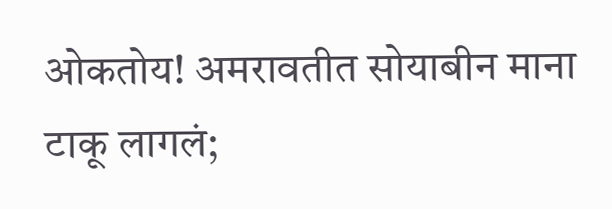ओकतोय! अमरावतीत सोयाबीन माना टाकू लागलं;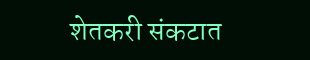शेतकरी संकटात